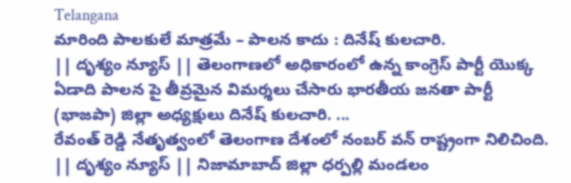Telangana
మారింది పాలకులే మాత్రమే – పాలన కాదు : దినేష్ కులచారి.
|| దృశ్యం న్యూస్ || తెలంగాణలో అధికారంలో ఉన్న కాంగ్రెస్ పార్టీ యొక్క ఏడాది పాలన పై తీవ్రమైన విమర్శలు చేసారు భారతీయ జనతా పార్టీ (భాజపా) జిల్లా అధ్యక్షులు దినేష్ కులచారి. ...
రేవంత్ రెడ్డి నేతృత్వంలో తెలంగాణ దేశంలో నంబర్ వన్ రాష్ట్రంగా నిలిచింది.
|| దృశ్యం న్యూస్ || నిజామాబాద్ జిల్లా ధర్పల్లి మండలం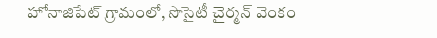హోనాజిపేట్ గ్రామంలో, సొసైటీ చైర్మన్ వెంకం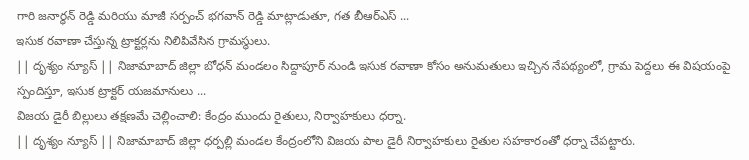గారి జనార్ధన్ రెడ్డి మరియు మాజీ సర్పంచ్ భగవాన్ రెడ్డి మాట్లాడుతూ, గత బీఆర్ఎస్ ...
ఇసుక రవాణా చేస్తున్న ట్రాక్టర్లను నిలిపివేసిన గ్రామస్థులు.
|| దృశ్యం న్యూస్ || నిజామాబాద్ జిల్లా బోధన్ మండలం సిద్దాపూర్ నుండి ఇసుక రవాణా కోసం అనుమతులు ఇచ్చిన నేపథ్యంలో, గ్రామ పెద్దలు ఈ విషయంపై స్పందిస్తూ, ఇసుక ట్రాక్టర్ యజమానులు ...
విజయ డైరీ బిల్లులు తక్షణమే చెల్లించాలి: కేంద్రం ముందు రైతులు, నిర్వాహకులు ధర్నా.
|| దృశ్యం న్యూస్ || నిజామాబాద్ జిల్లా ధర్పల్లి మండల కేంద్రంలోని విజయ పాల డైరీ నిర్వాహకులు రైతుల సహకారంతో ధర్నా చేపట్టారు.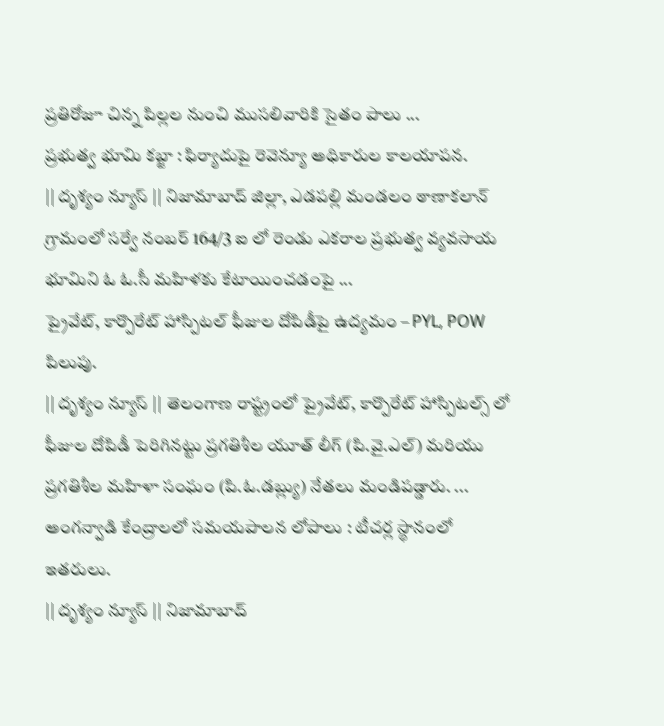ప్రతిరోజూ చిన్న పిల్లల నుంచి ముసలివారికి సైతం పాలు ...
ప్రభుత్వ భూమి కబ్జా : ఫిర్యాదుపై రెవెన్యూ అధికారుల కాలయాపన.
|| దృశ్యం న్యూస్ || నిజామాబాద్ జిల్లా, ఎడపల్లి మండలం ఠాణాకలాన్ గ్రామంలో సర్వే నంబర్ 164/3 ఐ లో రెండు ఎకరాల ప్రభుత్వ వ్యవసాయ భూమిని ఓ ఓ.సీ మహిళకు కేటాయించడంపై ...
ప్రైవేట్, కార్పొరేట్ హాస్పిటల్ ఫీజుల దోపిడీపై ఉద్యమం – PYL, POW పిలుపు.
|| దృశ్యం న్యూస్ || తెలంగాణ రాష్ట్రంలో ప్రైవేట్, కార్పొరేట్ హాస్పిటల్స్ లో ఫీజుల దోపిడీ పెరిగినట్టు ప్రగతిశీల యూత్ లీగ్ (పి.వై.ఎల్) మరియు ప్రగతిశీల మహిళా సంఘం (పి.ఓ.డబ్ల్యు) నేతలు మండిపడ్డారు. ...
అంగన్వాడి కేంద్రాలలో సమయపాలన లోపాలు : టీచర్ల స్థానంలో ఇతరులు.
|| దృశ్యం న్యూస్ || నిజామాబాద్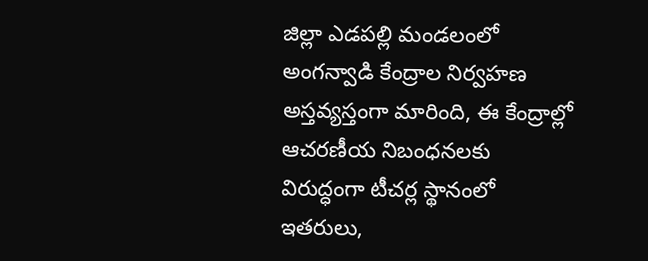జిల్లా ఎడపల్లి మండలంలో అంగన్వాడి కేంద్రాల నిర్వహణ అస్తవ్యస్తంగా మారింది, ఈ కేంద్రాల్లో ఆచరణీయ నిబంధనలకు విరుద్ధంగా టీచర్ల స్థానంలో ఇతరులు,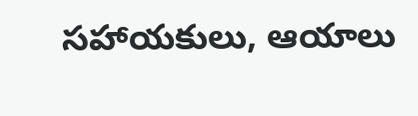సహాయకులు, ఆయాలు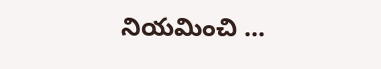నియమించి ...